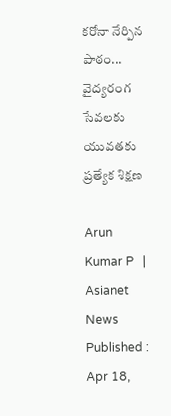కరోనా నేర్పిన పాఠం... వైద్యరంగ సేవలకు యువతకు ప్రత్యేక శిక్షణ

Arun Kumar P   | Asianet News
Published : Apr 18,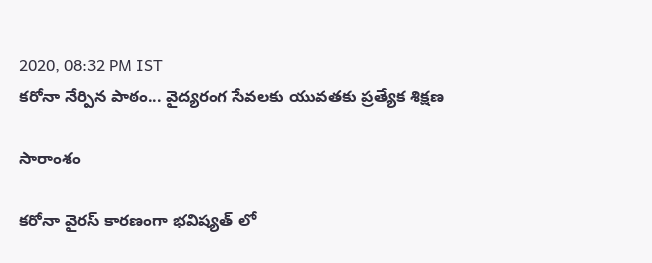2020, 08:32 PM IST
కరోనా నేర్పిన పాఠం... వైద్యరంగ సేవలకు యువతకు ప్రత్యేక శిక్షణ

సారాంశం

కరోనా వైరస్ కారణంగా భవిష్యత్ లో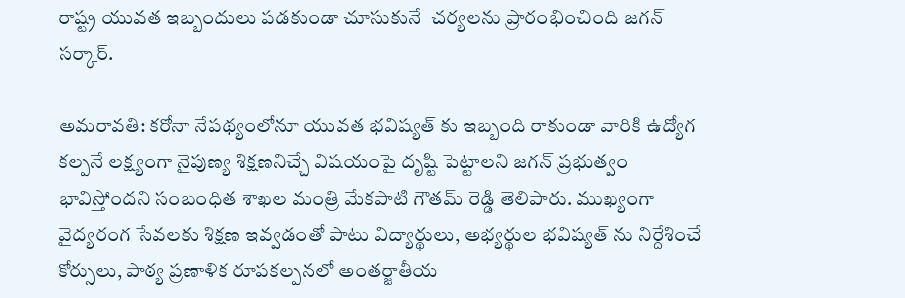రాష్ట్ర యువత ఇబ్బందులు పడకుండా చూసుకునే  చర్యలను ప్రారంభించింది జగన్ సర్కార్.

అమరావతి: కరోనా నేపథ్యంలోనూ యువత భవిష్యత్ కు ఇబ్బంది రాకుండా వారికి ఉద్యోగ కల్పనే లక్ష్యంగా నైపుణ్య శిక్షణనిచ్చే విషయంపై దృష్టి పెట్టాలని జగన్ ప్రభుత్వం భావిస్తోందని సంబంధిత శాఖల మంత్రి మేకపాటి గౌతమ్ రెడ్డి తెలిపారు. ముఖ్యంగా వైద్యరంగ సేవలకు శిక్షణ ఇవ్వడంతో పాటు విద్యార్థులు, అభ్యర్థుల భవిష్యత్ ను నిర్దేశించే కోర్సులు, పాఠ్య ప్రణాళిక రూపకల్పనలో అంతర్జాతీయ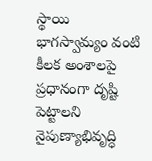స్థాయి భాగస్వామ్యం వంటి కీలక అంశాలపై ప్రధానంగా దృష్టి పెట్టాలని  నైపుణ్యాభివృద్ధి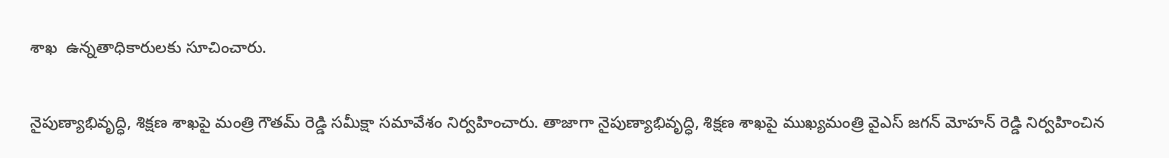శాఖ  ఉన్నతాధికారులకు సూచించారు.

నైపుణ్యాభివృద్ధి, శిక్షణ శాఖపై మంత్రి గౌతమ్ రెడ్డి సమీక్షా సమావేశం నిర్వహించారు. తాజాగా నైపుణ్యాభివృద్ధి, శిక్షణ శాఖపై ముఖ్యమంత్రి వైఎస్ జగన్ మోహన్ రెడ్డి నిర్వహించిన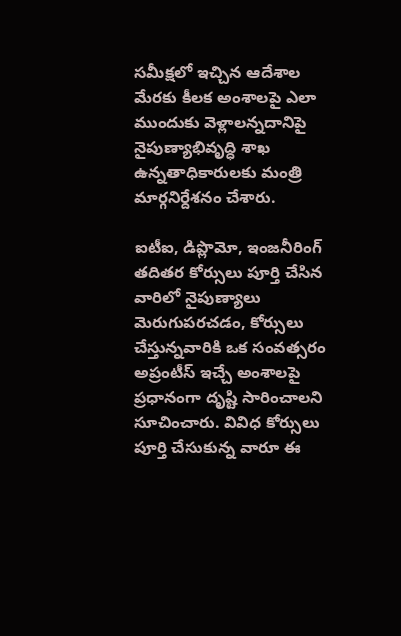సమీక్షలో ఇచ్చిన ఆదేశాల మేరకు కీలక అంశాలపై ఎలా ముందుకు వెళ్లాలన్నదానిపై నైపుణ్యాభివృద్ధి శాఖ  ఉన్నతాధికారులకు మంత్రి మార్గనిర్దేశనం చేశారు.

ఐటీఐ, డిప్లొమో, ఇంజనీరింగ్ తదితర కోర్సులు పూర్తి చేసిన వారిలో నైపుణ్యాలు మెరుగుపరచడం, కోర్సులు చేస్తున్నవారికి ఒక సంవత్సరం అప్రంటీస్ ఇచ్చే అంశాలపై ప్రధానంగా దృష్టి సారించాలని సూచించారు. వివిధ కోర్సులు పూర్తి చేసుకున్న వారూ ఈ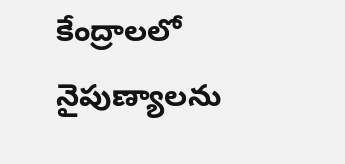కేంద్రాలలో నైపుణ్యాలను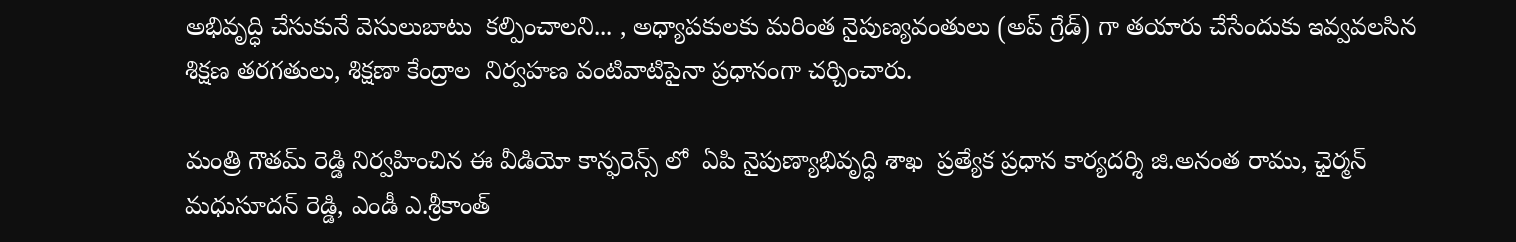అభివృద్ధి చేసుకునే వెసులుబాటు  కల్పించాలని... , అధ్యాపకులకు మరింత నైపుణ్యవంతులు (అప్ గ్రేడ్) గా తయారు చేసేందుకు ఇవ్వవలసిన శిక్షణ తరగతులు, శిక్షణా కేంద్రాల  నిర్వహణ వంటివాటిపైనా ప్రధానంగా చర్చించారు.

మంత్రి గౌతమ్ రెడ్డి నిర్వహించిన ఈ వీడియో కాన్ఫరెన్స్ లో  ఏపి నైపుణ్యాభివృద్ధి శాఖ  ప్రత్యేక ప్రధాన కార్యదర్శి జి.అనంత రాము, ఛైర్మన్ మధుసూదన్ రెడ్డి, ఎండీ ఎ.శ్రీకాంత్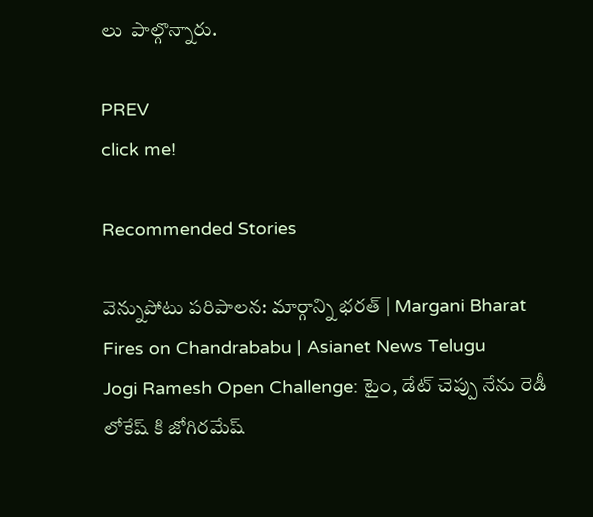లు  పాల్గొన్నారు.

PREV
click me!

Recommended Stories

వెన్నుపోటు పరిపాలన: మార్గాన్ని భరత్ | Margani Bharat Fires on Chandrababu | Asianet News Telugu
Jogi Ramesh Open Challenge: టైం, డేట్ చెప్పు నేను రెడీ లోకేష్ కి జోగిరమేష్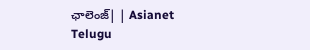ఛాలెంజ్| | Asianet Telugu